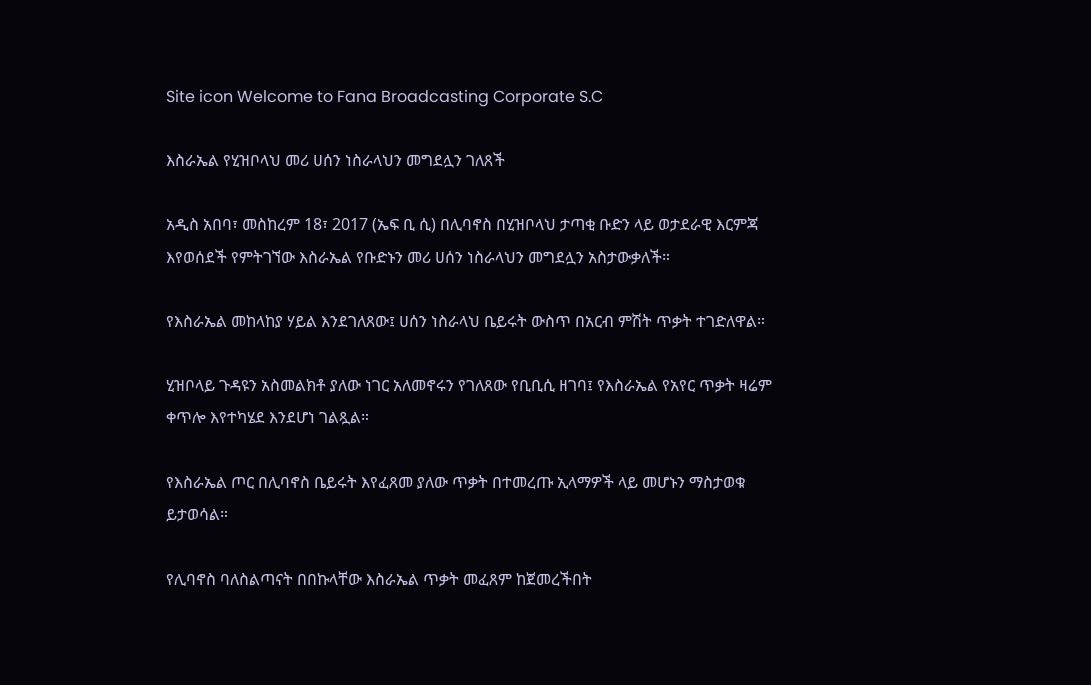Site icon Welcome to Fana Broadcasting Corporate S.C

እስራኤል የሂዝቦላህ መሪ ሀሰን ነስራላህን መግደሏን ገለጸች

አዲስ አበባ፣ መስከረም 18፣ 2017 (ኤፍ ቢ ሲ) በሊባኖስ በሂዝቦላህ ታጣቂ ቡድን ላይ ወታደራዊ እርምጃ እየወሰደች የምትገኘው እስራኤል የቡድኑን መሪ ሀሰን ነስራላህን መግደሏን አስታውቃለች።

የእስራኤል መከላከያ ሃይል እንደገለጸው፤ ሀሰን ነስራላህ ቤይሩት ውስጥ በአርብ ምሽት ጥቃት ተገድለዋል።

ሂዝቦላይ ጉዳዩን አስመልክቶ ያለው ነገር አለመኖሩን የገለጸው የቢቢሲ ዘገባ፤ የእስራኤል የአየር ጥቃት ዛሬም ቀጥሎ እየተካሄደ እንደሆነ ገልጿል።

የእስራኤል ጦር በሊባኖስ ቤይሩት እየፈጸመ ያለው ጥቃት በተመረጡ ኢላማዎች ላይ መሆኑን ማስታወቁ ይታወሳል።

የሊባኖስ ባለስልጣናት በበኩላቸው እስራኤል ጥቃት መፈጸም ከጀመረችበት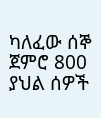ካለፈው ሰኞ ጀምሮ 800 ያህል ሰዎች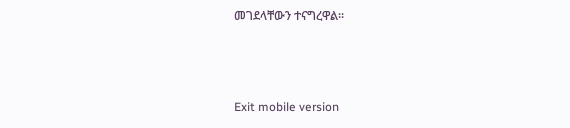መገደላቸውን ተናግረዋል።



Exit mobile version